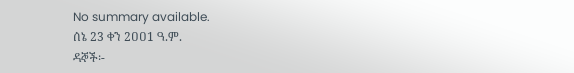No summary available.
ሰኔ 23 ቀን 2ዐዐ1 ዓ.ም.
ዳኞች፡-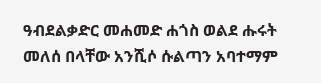ዓብደልቃድር መሐመድ ሐጎስ ወልደ ሑሩት መለሰ በላቸው አንሺሶ ሱልጣን አባተማም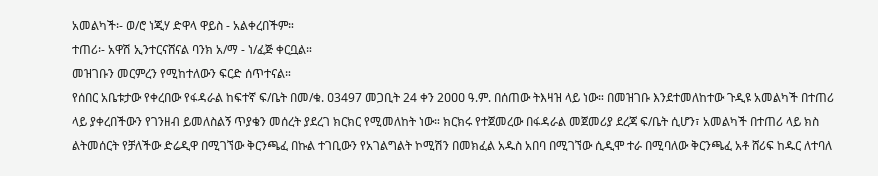አመልካች፡- ወ/ሮ ነጂሃ ድዋላ ዋይስ - አልቀረበችም።
ተጠሪ፡- አዋሽ ኢንተርናሸናል ባንክ አ/ማ - ነ/ፈጅ ቀርቧል።
መዝገቡን መርምረን የሚከተለውን ፍርድ ሰጥተናል።
የሰበር አቤቱታው የቀረበው የፋዳራል ከፍተኛ ፍ/ቤት በመ/ቁ. ዐ3497 መጋቢት 24 ቀን 2ዐዐዐ ዓ.ም. በሰጠው ትእዛዝ ላይ ነው። በመዝገቡ እንደተመለከተው ጉዲዩ አመልካች በተጠሪ ላይ ያቀረበችውን የገንዘብ ይመለስልኝ ጥያቄን መሰረት ያደረገ ክርክር የሚመለከት ነው። ክርክሩ የተጀመረው በፋዳራል መጀመሪያ ደረጃ ፍ/ቤት ሲሆን፣ አመልካች በተጠሪ ላይ ክስ ልትመሰርት የቻለችው ድሬዲዋ በሚገኘው ቅርንጫፈ በኩል ተገቢውን የአገልግልት ኮሚሽን በመክፈል አዱስ አበባ በሚገኘው ሲዲሞ ተራ በሚባለው ቅርንጫፈ አቶ ሸሪፍ ከዱር ለተባለ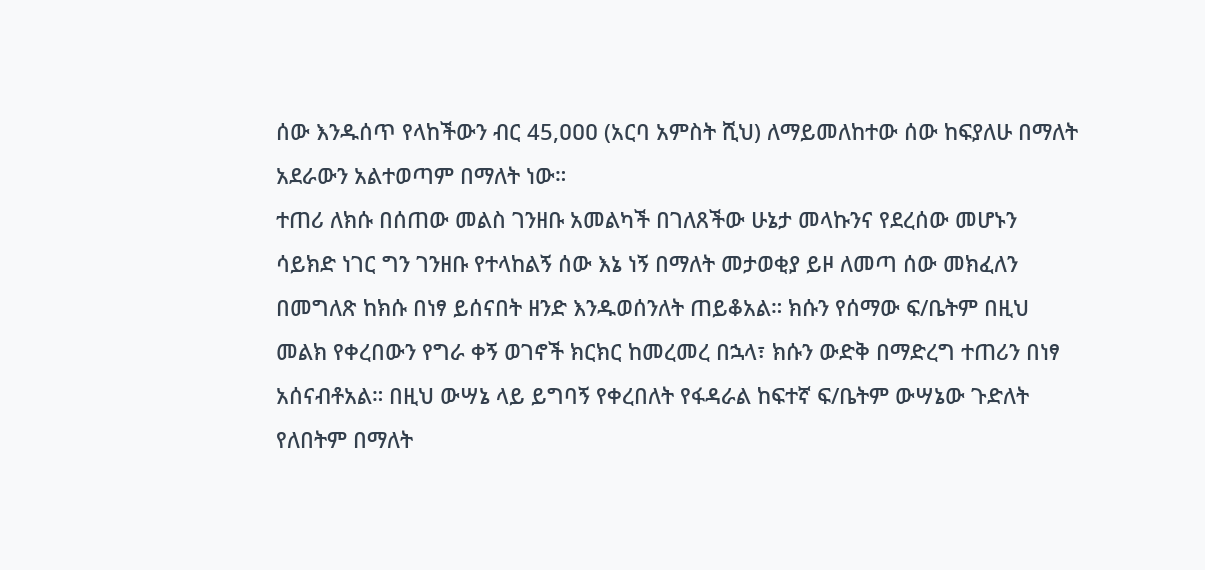ሰው እንዱሰጥ የላከችውን ብር 45,ዐዐዐ (አርባ አምስት ሺህ) ለማይመለከተው ሰው ከፍያለሁ በማለት አደራውን አልተወጣም በማለት ነው።
ተጠሪ ለክሱ በሰጠው መልስ ገንዘቡ አመልካች በገለጸችው ሁኔታ መላኩንና የደረሰው መሆኑን ሳይክድ ነገር ግን ገንዘቡ የተላከልኝ ሰው እኔ ነኝ በማለት መታወቂያ ይዞ ለመጣ ሰው መክፈለን በመግለጽ ከክሱ በነፃ ይሰናበት ዘንድ እንዱወሰንለት ጠይቆአል። ክሱን የሰማው ፍ/ቤትም በዚህ መልክ የቀረበውን የግራ ቀኝ ወገኖች ክርክር ከመረመረ በኋላ፣ ክሱን ውድቅ በማድረግ ተጠሪን በነፃ አሰናብቶአል። በዚህ ውሣኔ ላይ ይግባኝ የቀረበለት የፋዳራል ከፍተኛ ፍ/ቤትም ውሣኔው ጉድለት የለበትም በማለት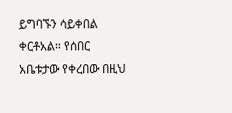ይግባኙን ሳይቀበል ቀርቶአል። የሰበር አቤቱታው የቀረበው በዚህ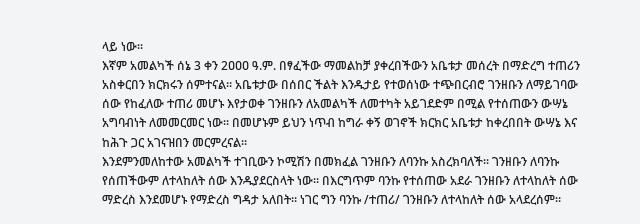ላይ ነው።
እኛም አመልካች ሰኔ 3 ቀን 2ዐዐዐ ዓ.ም. በፃፈችው ማመልከቻ ያቀረበችውን አቤቱታ መሰረት በማድረግ ተጠሪን አስቀርበን ክርክሩን ሰምተናል። አቤቱታው በሰበር ችልት እንዱታይ የተወሰነው ተጭበርብሮ ገንዘቡን ለማይገባው ሰው የከፈለው ተጠሪ መሆኑ እየታወቀ ገንዘቡን ለአመልካች ለመተካት አይገደድም በሚል የተሰጠውን ውሣኔ አግባብነት ለመመርመር ነው። በመሆኑም ይህን ነጥብ ከግራ ቀኝ ወገኖች ክርክር አቤቱታ ከቀረበበት ውሣኔ እና ከሕጉ ጋር አገናዝበን መርምረናል።
እንደምንመለከተው አመልካች ተገቢውን ኮሚሽን በመክፈል ገንዘቡን ለባንኩ አስረክባለች። ገንዘቡን ለባንኩ የሰጠችውም ለተላከለት ሰው እንዱያደርስላት ነው። በእርግጥም ባንኩ የተሰጠው አደራ ገንዘቡን ለተላከለት ሰው ማድረስ እንደመሆኑ የማድረስ ግዳታ አለበት። ነገር ግን ባንኩ /ተጠሪ/ ገንዘቡን ለተላከለት ሰው አላደረሰም።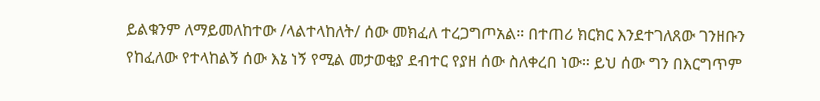ይልቁንም ለማይመለከተው /ላልተላከለት/ ሰው መክፈለ ተረጋግጦአል። በተጠሪ ክርክር እንደተገለጸው ገንዘቡን የከፈለው የተላከልኝ ሰው እኔ ነኝ የሚል መታወቂያ ደብተር የያዘ ሰው ስለቀረበ ነው። ይህ ሰው ግን በእርግጥም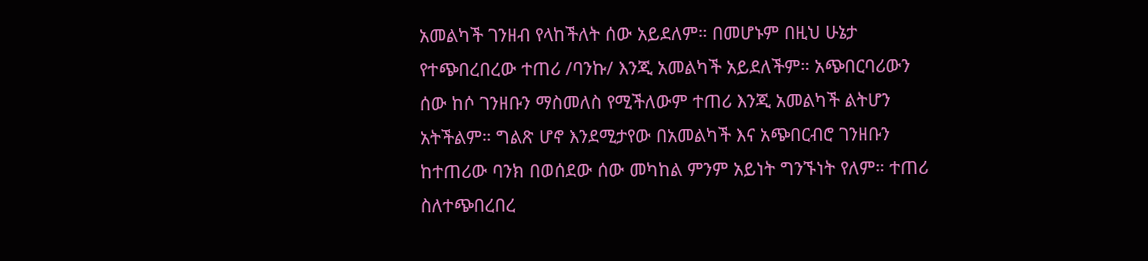አመልካች ገንዘብ የላከችለት ሰው አይደለም። በመሆኑም በዚህ ሁኔታ የተጭበረበረው ተጠሪ /ባንኩ/ እንጂ አመልካች አይደለችም። አጭበርባሪውን ሰው ከሶ ገንዘቡን ማስመለስ የሚችለውም ተጠሪ እንጂ አመልካች ልትሆን አትችልም። ግልጽ ሆኖ እንደሚታየው በአመልካች እና አጭበርብሮ ገንዘቡን ከተጠሪው ባንክ በወሰደው ሰው መካከል ምንም አይነት ግንኙነት የለም። ተጠሪ ስለተጭበረበረ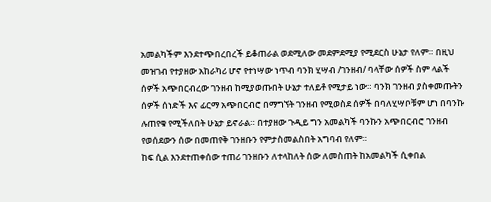አመልካችም እንደተጭበረበረች ይቆጠራል ወደሚለው መደምደሚያ የሚደርስ ሁኔታ የለም። በዚህ መዝገብ የተያዘው አከራካሪ ሆኖ የተነሣው ነጥብ ባንክ ሂሣብ /ገንዘብ/ ባላቸው ሰዎች ስም ላልች ሰዎች አጭበርብረው ገንዘብ ከሚያወጡበት ሁኔታ ተለይቶ የሚታይ ነው። ባንክ ገንዘብ ያስቀመጡትን ሰዎች ሰነድች እና ፊርማ አጭበርብሮ በማግኘት ገንዘብ የሚወስደ ሰዎች በባለሂሣቦቹም ሆነ በባንኩ ሉጠየቁ የሚችለበት ሁኔታ ይኖራል። በተያዘው ጉዲይ ግን አመልካች ባንኩን አጭበርብሮ ገንዘብ የወሰደውን ሰው በመጠየቅ ገንዘቡን የምታስመልስበት አግባብ የለም።
ከፍ ሲል እንደተጠቀሰው ተጠሪ ገንዘቡን ለተላከለት ሰው ለመስጠት ከአመልካች ሲቀበል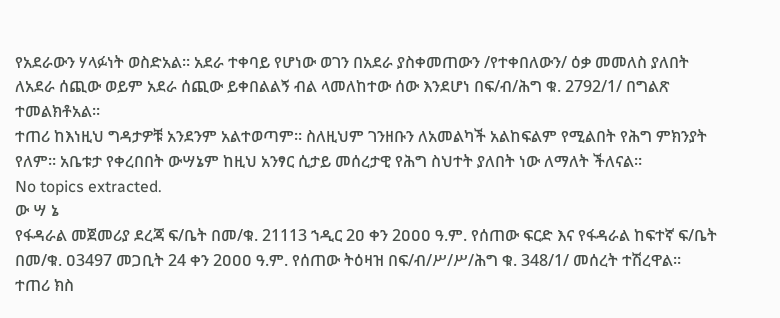የአደራውን ሃላፉነት ወስድአል። አደራ ተቀባይ የሆነው ወገን በአደራ ያስቀመጠውን /የተቀበለውን/ ዕቃ መመለስ ያለበት ለአደራ ሰጪው ወይም አደራ ሰጪው ይቀበልልኝ ብል ላመለከተው ሰው እንደሆነ በፍ/ብ/ሕግ ቁ. 2792/1/ በግልጽ ተመልክቶአል።
ተጠሪ ከእነዚህ ግዳታዎቹ አንደንም አልተወጣም። ስለዚህም ገንዘቡን ለአመልካች አልከፍልም የሚልበት የሕግ ምክንያት የለም። አቤቱታ የቀረበበት ውሣኔም ከዚህ አንፃር ሲታይ መሰረታዊ የሕግ ስህተት ያለበት ነው ለማለት ችለናል።
No topics extracted.
ው ሣ ኔ
የፋዳራል መጀመሪያ ደረጃ ፍ/ቤት በመ/ቁ. 21113 ኀዲር 2ዐ ቀን 2ዐዐዐ ዓ.ም. የሰጠው ፍርድ እና የፋዳራል ከፍተኛ ፍ/ቤት በመ/ቁ. ዐ3497 መጋቢት 24 ቀን 2ዐዐዐ ዓ.ም. የሰጠው ትዕዛዝ በፍ/ብ/ሥ/ሥ/ሕግ ቁ. 348/1/ መሰረት ተሽረዋል።
ተጠሪ ክስ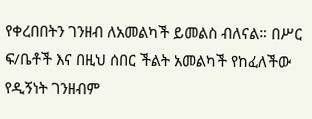የቀረበበትን ገንዘብ ለአመልካች ይመልስ ብለናል። በሥር ፍ/ቤቶች እና በዚህ ሰበር ችልት አመልካች የከፈለችው የዲኝነት ገንዘብም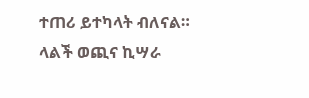ተጠሪ ይተካላት ብለናል።
ላልች ወጪና ኪሣራ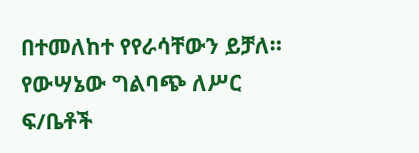በተመለከተ የየራሳቸውን ይቻለ።
የውሣኔው ግልባጭ ለሥር ፍ/ቤቶች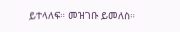ይተላለፍ። መዝገቡ ይመለስ።